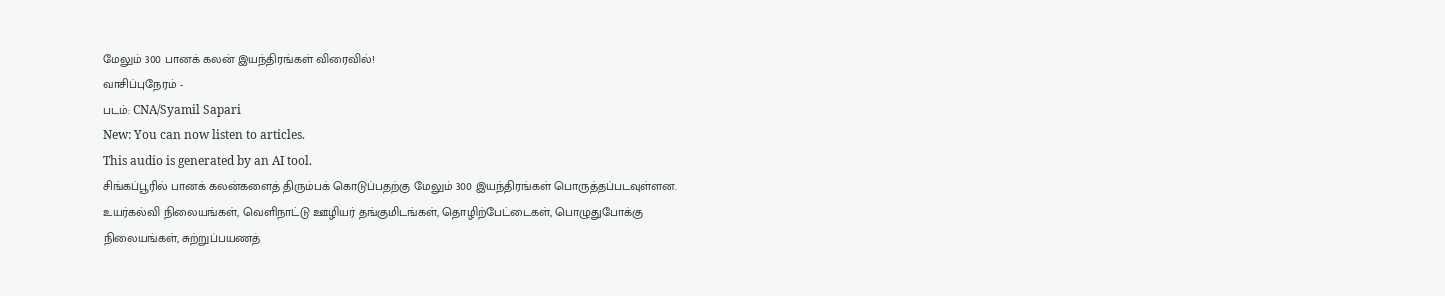மேலும் 300 பானக் கலன் இயந்திரங்கள் விரைவில்!
வாசிப்புநேரம் -
படம்: CNA/Syamil Sapari
New: You can now listen to articles.
This audio is generated by an AI tool.
சிங்கப்பூரில் பானக் கலன்களைத் திரும்பக் கொடுப்பதற்கு மேலும் 300 இயந்திரங்கள் பொருத்தப்படவுள்ளன.
உயர்கல்வி நிலையங்கள், வெளிநாட்டு ஊழியர் தங்குமிடங்கள், தொழிற்பேட்டைகள், பொழுதுபோக்கு நிலையங்கள், சுற்றுப்பயணத்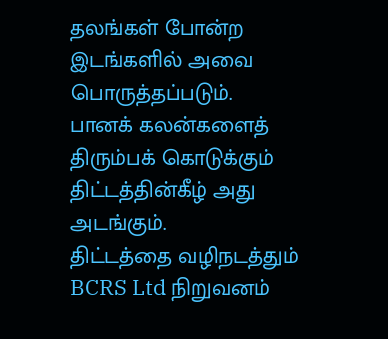தலங்கள் போன்ற இடங்களில் அவை பொருத்தப்படும்.
பானக் கலன்களைத் திரும்பக் கொடுக்கும் திட்டத்தின்கீழ் அது அடங்கும்.
திட்டத்தை வழிநடத்தும் BCRS Ltd நிறுவனம்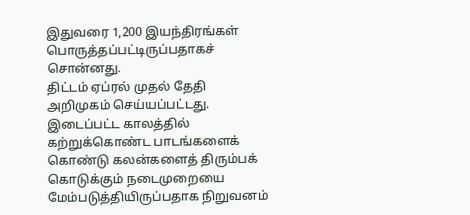இதுவரை 1,200 இயந்திரங்கள் பொருத்தப்பட்டிருப்பதாகச் சொன்னது.
திட்டம் ஏப்ரல் முதல் தேதி அறிமுகம் செய்யப்பட்டது.
இடைப்பட்ட காலத்தில் கற்றுக்கொண்ட பாடங்களைக் கொண்டு கலன்களைத் திரும்பக் கொடுக்கும் நடைமுறையை
மேம்படுத்தியிருப்பதாக நிறுவனம்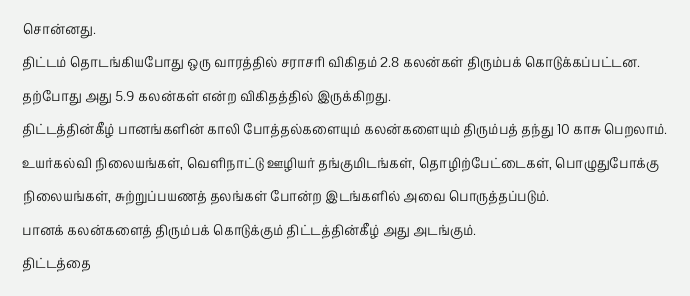சொன்னது.
திட்டம் தொடங்கியபோது ஒரு வாரத்தில் சராசரி விகிதம் 2.8 கலன்கள் திரும்பக் கொடுக்கப்பட்டன.
தற்போது அது 5.9 கலன்கள் என்ற விகிதத்தில் இருக்கிறது.
திட்டத்தின்கீழ் பானங்களின் காலி போத்தல்களையும் கலன்களையும் திரும்பத் தந்து 10 காசு பெறலாம்.
உயர்கல்வி நிலையங்கள், வெளிநாட்டு ஊழியர் தங்குமிடங்கள், தொழிற்பேட்டைகள், பொழுதுபோக்கு நிலையங்கள், சுற்றுப்பயணத் தலங்கள் போன்ற இடங்களில் அவை பொருத்தப்படும்.
பானக் கலன்களைத் திரும்பக் கொடுக்கும் திட்டத்தின்கீழ் அது அடங்கும்.
திட்டத்தை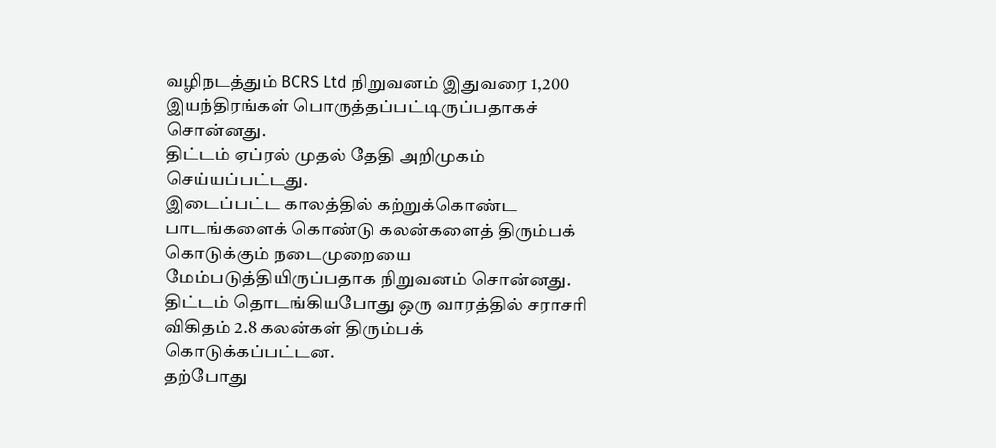வழிநடத்தும் BCRS Ltd நிறுவனம் இதுவரை 1,200 இயந்திரங்கள் பொருத்தப்பட்டிருப்பதாகச் சொன்னது.
திட்டம் ஏப்ரல் முதல் தேதி அறிமுகம் செய்யப்பட்டது.
இடைப்பட்ட காலத்தில் கற்றுக்கொண்ட பாடங்களைக் கொண்டு கலன்களைத் திரும்பக் கொடுக்கும் நடைமுறையை
மேம்படுத்தியிருப்பதாக நிறுவனம் சொன்னது.
திட்டம் தொடங்கியபோது ஒரு வாரத்தில் சராசரி விகிதம் 2.8 கலன்கள் திரும்பக் கொடுக்கப்பட்டன.
தற்போது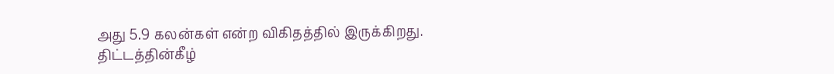அது 5.9 கலன்கள் என்ற விகிதத்தில் இருக்கிறது.
திட்டத்தின்கீழ்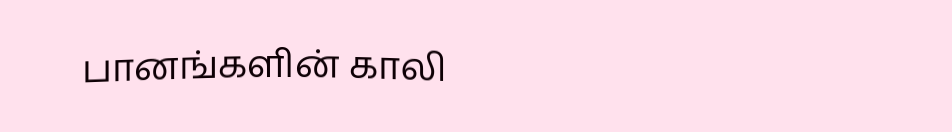பானங்களின் காலி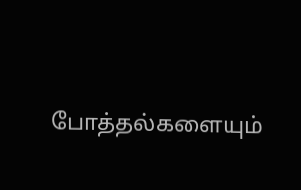போத்தல்களையும்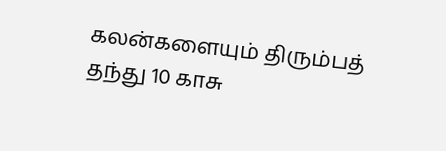கலன்களையும் திரும்பத் தந்து 10 காசு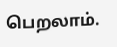பெறலாம்.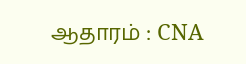ஆதாரம் : CNA